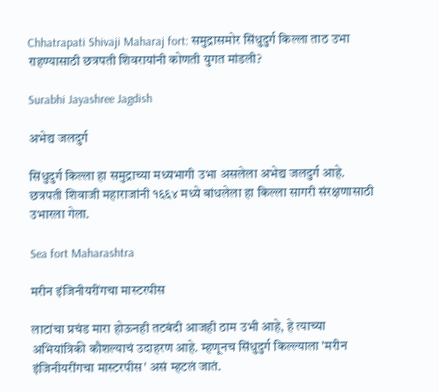Chhatrapati Shivaji Maharaj fort: समुद्रासमोर सिंधुदुर्ग किल्ला ताठ उभा राहण्यासाठी छत्रपती शिवरायांनी कोणती युगत मांडली?

Surabhi Jayashree Jagdish

अभेद्य जलदुर्ग

सिंधुदुर्ग किल्ला हा समुद्राच्या मध्यभागी उभा असलेला अभेद्य जलदुर्ग आहे. छत्रपती शिवाजी महाराजांनी १६६४ मध्ये बांधलेला हा किल्ला सागरी संरक्षणासाठी उभारला गेला.

Sea fort Maharashtra

मरीन इंजिनीयरींगचा मास्टरपीस

लाटांचा प्रचंड मारा होऊनही तटबंदी आजही ठाम उभी आहे, हे त्याच्या अभियांत्रिकी कौशल्याचं उदाहरण आहे. म्हणूनच सिंधुदुर्ग किल्ल्याला 'मरीन इंजिनीयरींगचा मास्टरपीस' असं म्हटलं जातं.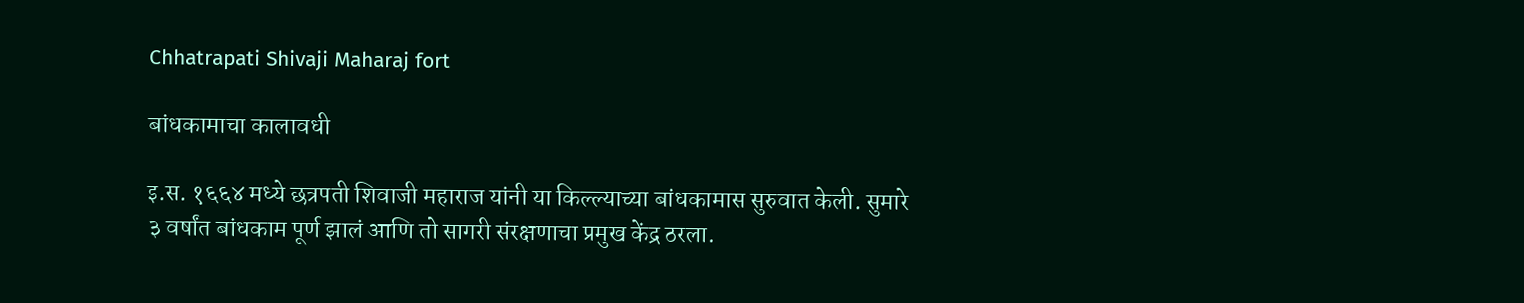Chhatrapati Shivaji Maharaj fort

बांधकामाचा कालावधी

इ.स. १६६४ मध्ये छत्रपती शिवाजी महाराज यांनी या किल्ल्याच्या बांधकामास सुरुवात केली. सुमारे ३ वर्षांत बांधकाम पूर्ण झालं आणि तो सागरी संरक्षणाचा प्रमुख केंद्र ठरला.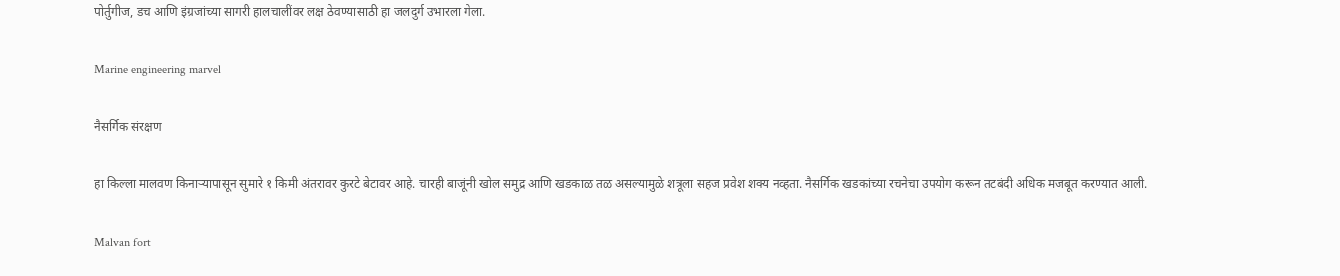पोर्तुगीज, डच आणि इंग्रजांच्या सागरी हालचालींवर लक्ष ठेवण्यासाठी हा जलदुर्ग उभारला गेला.

Marine engineering marvel

नैसर्गिक संरक्षण

हा किल्ला मालवण किनाऱ्यापासून सुमारे १ किमी अंतरावर कुरटे बेटावर आहे. चारही बाजूंनी खोल समुद्र आणि खडकाळ तळ असल्यामुळे शत्रूला सहज प्रवेश शक्य नव्हता. नैसर्गिक खडकांच्या रचनेचा उपयोग करून तटबंदी अधिक मजबूत करण्यात आली.

Malvan fort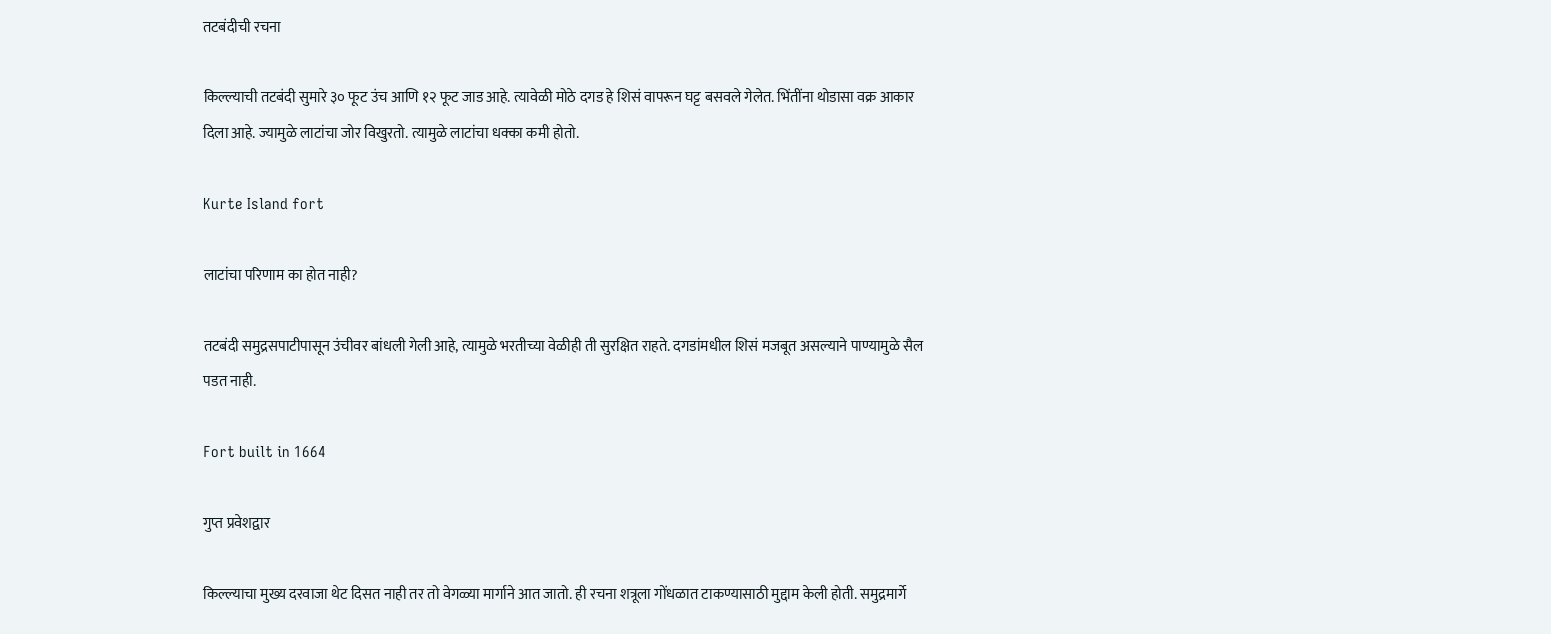तटबंदीची रचना

किल्ल्याची तटबंदी सुमारे ३० फूट उंच आणि १२ फूट जाड आहे. त्यावेळी मोठे दगड हे शिसं वापरून घट्ट बसवले गेलेत. भिंतींना थोडासा वक्र आकार दिला आहे. ज्यामुळे लाटांचा जोर विखुरतो. त्यामुळे लाटांचा धक्का कमी होतो.

Kurte Island fort

लाटांचा परिणाम का होत नाही?

तटबंदी समुद्रसपाटीपासून उंचीवर बांधली गेली आहे, त्यामुळे भरतीच्या वेळीही ती सुरक्षित राहते. दगडांमधील शिसं मजबूत असल्याने पाण्यामुळे सैल पडत नाही.

Fort built in 1664

गुप्त प्रवेशद्वार

किल्ल्याचा मुख्य दरवाजा थेट दिसत नाही तर तो वेगळ्या मार्गाने आत जातो. ही रचना शत्रूला गोंधळात टाकण्यासाठी मुद्दाम केली होती. समुद्रमार्गे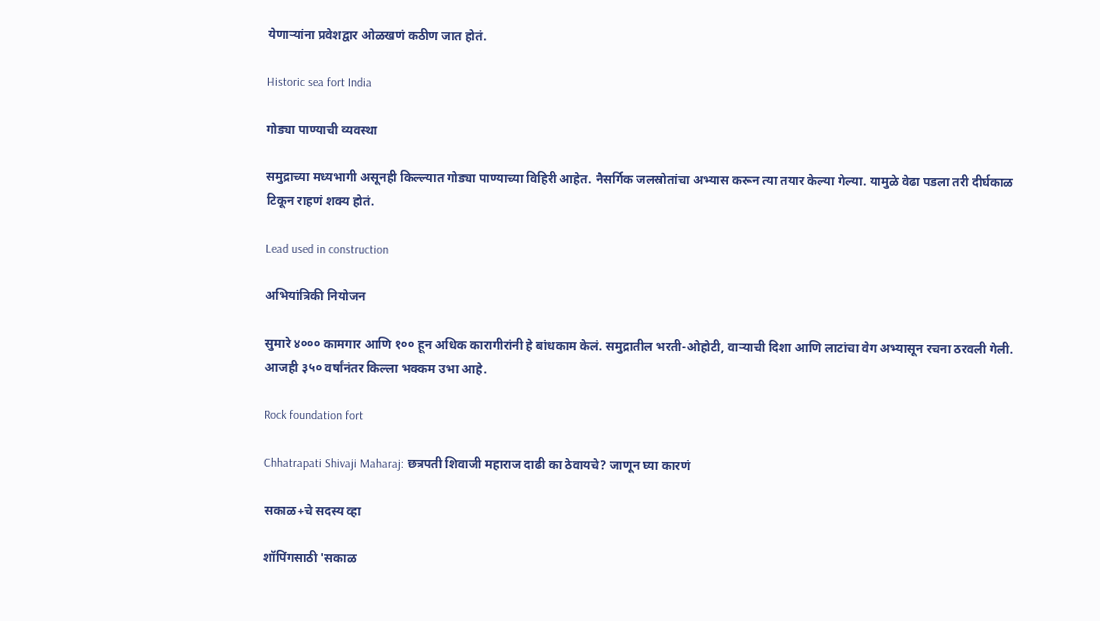येणाऱ्यांना प्रवेशद्वार ओळखणं कठीण जात होतं.

Historic sea fort India

गोड्या पाण्याची व्यवस्था

समुद्राच्या मध्यभागी असूनही किल्ल्यात गोड्या पाण्याच्या विहिरी आहेत. नैसर्गिक जलस्रोतांचा अभ्यास करून त्या तयार केल्या गेल्या. यामुळे वेढा पडला तरी दीर्घकाळ टिकून राहणं शक्य होतं.

Lead used in construction

अभियांत्रिकी नियोजन

सुमारे ४००० कामगार आणि १०० हून अधिक कारागीरांनी हे बांधकाम केलं. समुद्रातील भरती-ओहोटी, वाऱ्याची दिशा आणि लाटांचा वेग अभ्यासून रचना ठरवली गेली. आजही ३५० वर्षांनंतर किल्ला भक्कम उभा आहे.

Rock foundation fort

Chhatrapati Shivaji Maharaj: छत्रपती शिवाजी महाराज दाढी का ठेवायचे? जाणून घ्या कारणं

सकाळ+चे सदस्य व्हा

शॉपिंगसाठी 'सकाळ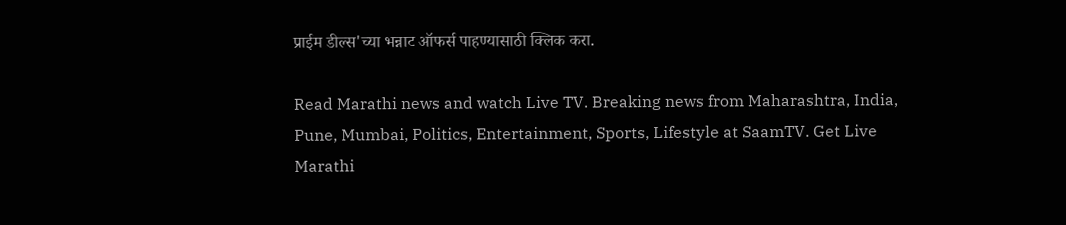प्राईम डील्स'च्या भन्नाट ऑफर्स पाहण्यासाठी क्लिक करा.

Read Marathi news and watch Live TV. Breaking news from Maharashtra, India, Pune, Mumbai, Politics, Entertainment, Sports, Lifestyle at SaamTV. Get Live Marathi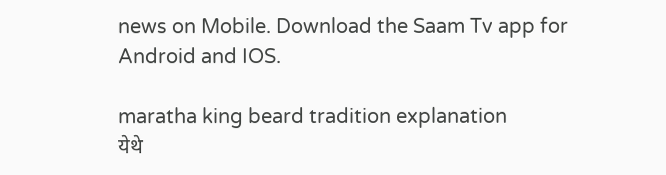news on Mobile. Download the Saam Tv app for Android and IOS.

maratha king beard tradition explanation
येथे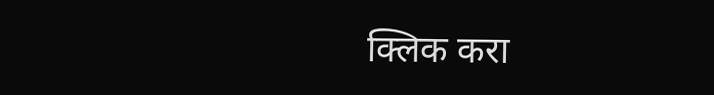क्लिक करा